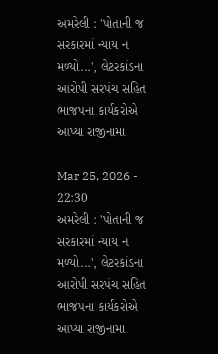અમરેલી : 'પોતાની જ સરકારમાં ન્યાય ન મળ્યો...', લેટરકાંડના આરોપી સરપંચ સહિત ભાજપના કાર્યકરોએ આપ્યા રાજીનામા

Mar 25, 2026 - 22:30
અમરેલી : 'પોતાની જ સરકારમાં ન્યાય ન મળ્યો...', લેટરકાંડના આરોપી સરપંચ સહિત ભાજપના કાર્યકરોએ આપ્યા રાજીનામા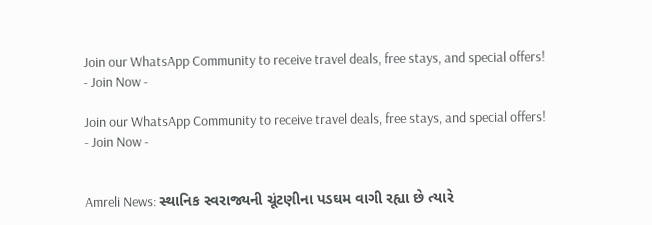Join our WhatsApp Community to receive travel deals, free stays, and special offers!
- Join Now -

Join our WhatsApp Community to receive travel deals, free stays, and special offers!
- Join Now -


Amreli News: સ્થાનિક સ્વરાજ્યની ચૂંટણીના પડઘમ વાગી રહ્યા છે ત્યારે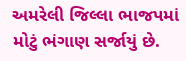અમરેલી જિલ્લા ભાજપમાં મોટું ભંગાણ સર્જાયું છે.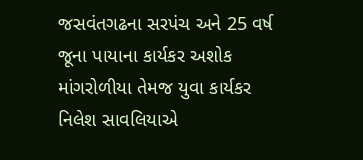જસવંતગઢના સરપંચ અને 25 વર્ષ જૂના પાયાના કાર્યકર અશોક માંગરોળીયા તેમજ યુવા કાર્યકર નિલેશ સાવલિયાએ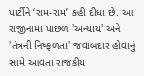પાર્ટીને ‘રામ-રામ’ કહી દીધા છે. આ રાજીનામા પાછળ 'અન્યાય' અને 'તંત્રની નિષ્ફળતા' જવાબદાર હોવાનું સામે આવતા રાજકીય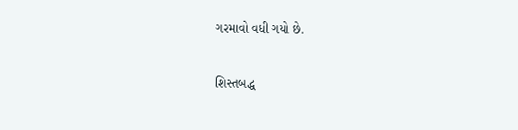ગરમાવો વધી ગયો છે.

શિસ્તબદ્ધ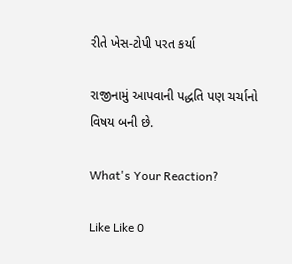રીતે ખેસ-ટોપી પરત કર્યા

રાજીનામું આપવાની પદ્ધતિ પણ ચર્ચાનો વિષય બની છે.

What's Your Reaction?

Like Like 0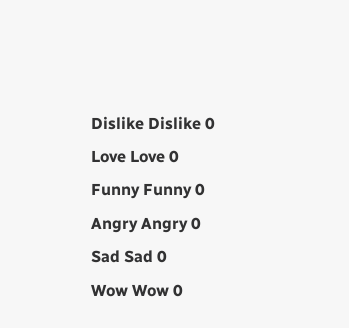Dislike Dislike 0
Love Love 0
Funny Funny 0
Angry Angry 0
Sad Sad 0
Wow Wow 0